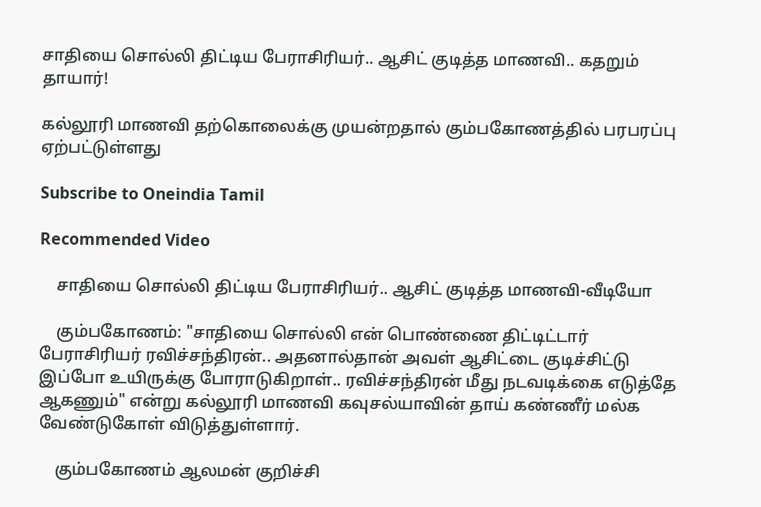சாதியை சொல்லி திட்டிய பேராசிரியர்.. ஆசிட் குடித்த மாணவி.. கதறும் தாயார்!

கல்லூரி மாணவி தற்கொலைக்கு முயன்றதால் கும்பகோணத்தில் பரபரப்பு ஏற்பட்டுள்ளது

Subscribe to Oneindia Tamil

Recommended Video

    சாதியை சொல்லி திட்டிய பேராசிரியர்.. ஆசிட் குடித்த மாணவி-வீடியோ

    கும்பகோணம்: "சாதியை சொல்லி என் பொண்ணை திட்டிட்டார் பேராசிரியர் ரவிச்சந்திரன்.. அதனால்தான் அவள் ஆசிட்டை குடிச்சிட்டு இப்போ உயிருக்கு போராடுகிறாள்.. ரவிச்சந்திரன் மீது நடவடிக்கை எடுத்தே ஆகணும்" என்று கல்லூரி மாணவி கவுசல்யாவின் தாய் கண்ணீர் மல்க வேண்டுகோள் விடுத்துள்ளார்.

    கும்பகோணம் ஆலமன் குறிச்சி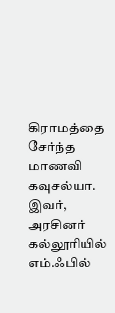கிராமத்தை சேர்ந்த மாணவி கவுசல்யா. இவர், அரசினர் கல்லூரியில் எம்.ஃபில்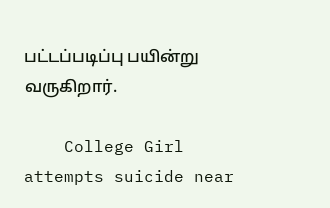பட்டப்படிப்பு பயின்று வருகிறார்.

    College Girl attempts suicide near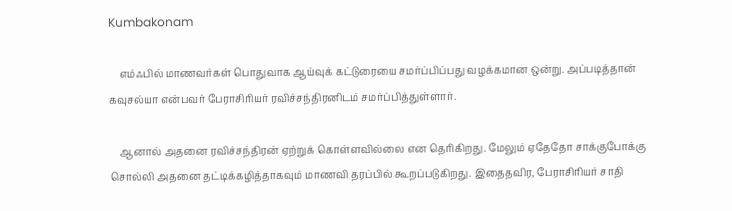Kumbakonam

    எம்ஃபில் மாணவர்கள் பொதுவாக ஆய்வுக் கட்டுரையை சமர்ப்பிப்பது வழக்கமான ஒன்று. அப்படித்தான் கவுசல்யா என்பவர் பேராசிரியர் ரவிச்சந்திரனிடம் சமர்ப்பித்துள்ளார்.

    ஆனால் அதனை ரவிச்சந்திரன் ஏற்றுக் கொள்ளவில்லை என தெரிகிறது. மேலும் ஏதேதோ சாக்குபோக்கு சொல்லி அதனை தட்டிக்கழித்தாகவும் மாணவி தரப்பில் கூறப்படுகிறது. இதைதவிர, பேராசிரியர் சாதி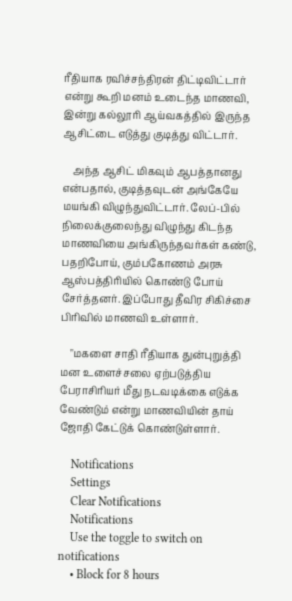ரீதியாக ரவிச்சந்திரன் திட்டிவிட்டார் என்று கூறி மனம் உடைந்த மாணவி, இன்று கல்லூரி ஆய்வகத்தில் இருந்த ஆசிட்டை எடுத்து குடித்து விட்டார்.

    அந்த ஆசிட் மிகவும் ஆபத்தானது என்பதால், குடித்தவுடன் அங்கேயே மயங்கி விழுந்துவிட்டார். லேப்-பில் நிலைக்குலைந்து விழுந்து கிடந்த மாணவியை அங்கிருந்தவர்கள் கண்டு, பதறிபோய், கும்பகோணம் அரசு ஆஸ்பத்திரியில் கொண்டு போய் சேர்த்தனர். இப்போது தீவிர சிகிச்சை பிரிவில் மாணவி உள்ளார்.

    "மகளை சாதி ரீதியாக துன்புறுத்தி மன உளைச்சலை ஏற்படுத்திய பேராசிரியர் மீது நடவடிக்கை எடுக்க வேண்டும் என்று மாணவியின் தாய் ஜோதி கேட்டுக் கொண்டுள்ளார்.

    Notifications
    Settings
    Clear Notifications
    Notifications
    Use the toggle to switch on notifications
    • Block for 8 hours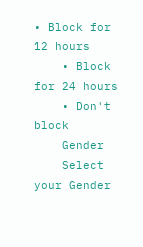• Block for 12 hours
    • Block for 24 hours
    • Don't block
    Gender
    Select your Gender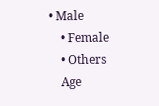• Male
    • Female
    • Others
    Age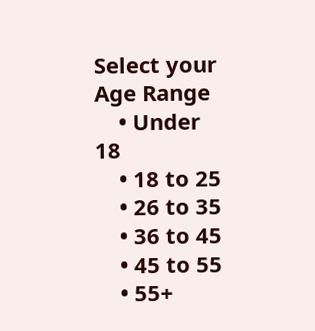Select your Age Range
    • Under 18
    • 18 to 25
    • 26 to 35
    • 36 to 45
    • 45 to 55
    • 55+